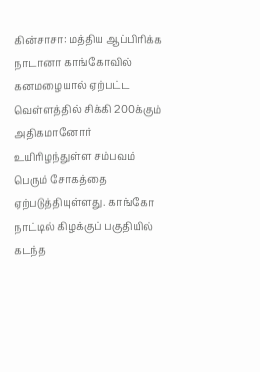கின்சாசா: மத்திய ஆப்பிரிக்க நாடானா காங்கோவில் கனமழையால் ஏற்பட்ட வெள்ளத்தில் சிக்கி 200க்கும் அதிகமானோர் உயிரிழந்துள்ள சம்பவம் பெரும் சோகத்தை ஏற்படுத்தியுள்ளது. காங்கோ நாட்டில் கிழக்குப் பகுதியில் கடந்த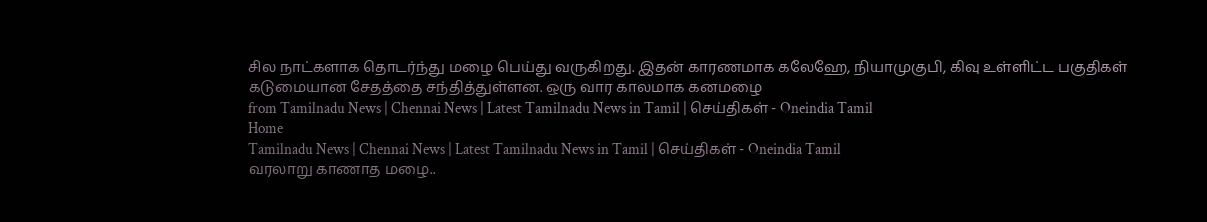சில நாட்களாக தொடர்ந்து மழை பெய்து வருகிறது. இதன் காரணமாக கலேஹே, நியாமுகுபி, கிவு உள்ளிட்ட பகுதிகள் கடுமையான சேதத்தை சந்தித்துள்ளன. ஒரு வார காலமாக கனமழை
from Tamilnadu News | Chennai News | Latest Tamilnadu News in Tamil | செய்திகள் - Oneindia Tamil
Home
Tamilnadu News | Chennai News | Latest Tamilnadu News in Tamil | செய்திகள் - Oneindia Tamil
வரலாறு காணாத மழை..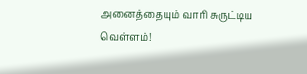அனைத்தையும் வாரி சுருட்டிய வெள்ளம்!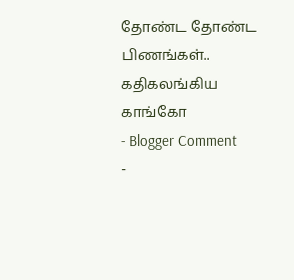தோண்ட தோண்ட பிணங்கள்.. கதிகலங்கிய காங்கோ
- Blogger Comment
-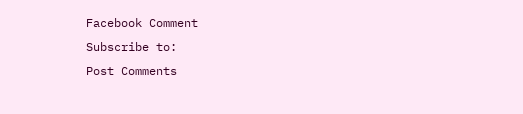Facebook Comment
Subscribe to:
Post Comments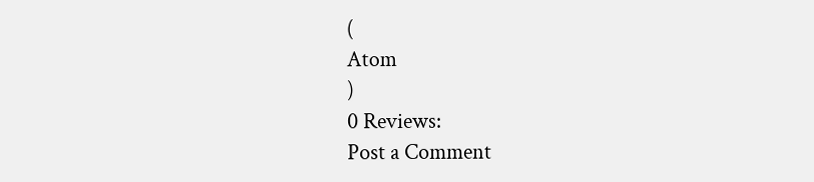(
Atom
)
0 Reviews:
Post a Comment